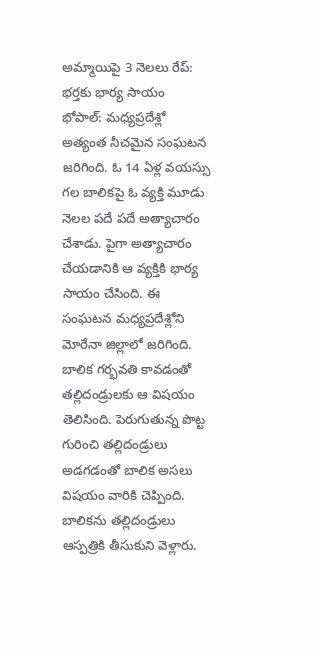అమ్మాయిపై 3 నెలలు రేప్: భర్తకు భార్య సాయం
భోపాల్: మధ్యప్రదేశ్లో అత్యంత నీచమైన సంఘటన జరిగింది. ఓ 14 ఏళ్ల వయస్సు గల బాలికపై ఓ వ్యక్తి మూడు నెలల పదే పదే అత్యాచారం చేశాడు. పైగా అత్యాచారం చేయడానికి ఆ వ్యక్తికి భార్య సాయం చేసింది. ఈ సంఘటన మధ్యప్రదేశ్లోని మోరేనా జిల్లాలో జరిగింది.
బాలిక గర్భవతి కావడంతో తల్లిదండ్రులకు ఆ విషయం తెలిసింది. పెరుగుతున్న పొట్ట గురించి తల్లిదండ్రులు అడగడంతో బాలిక అసలు విషయం వారికి చెప్పింది. బాలికను తల్లిదండ్రులు ఆస్పత్రికి తీసుకుని వెళ్లారు.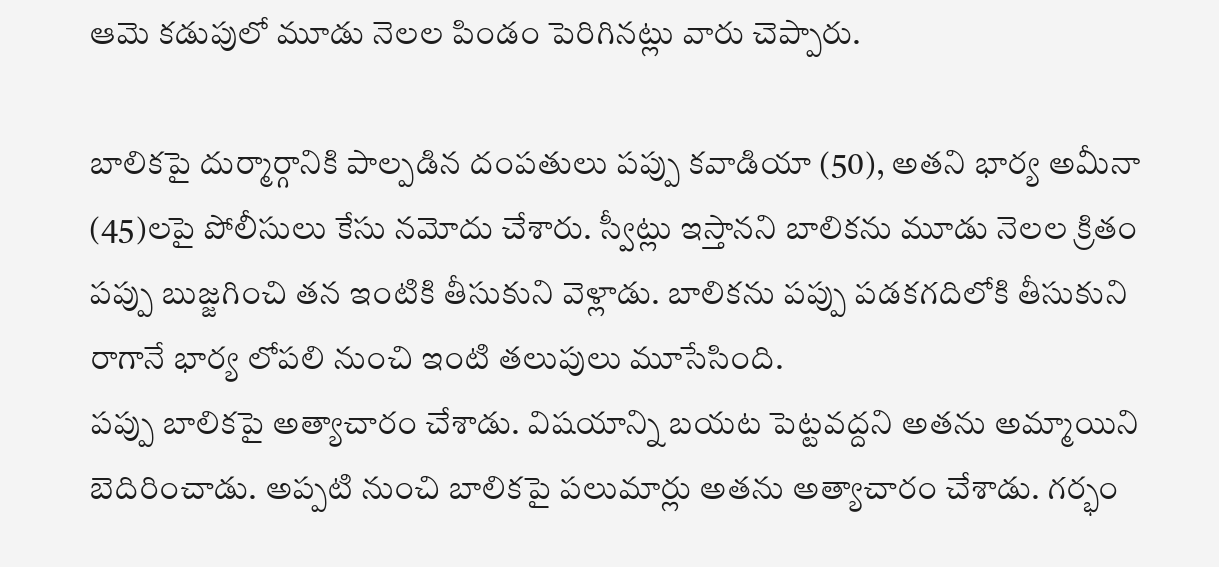ఆమె కడుపులో మూడు నెలల పిండం పెరిగినట్లు వారు చెప్పారు.

బాలికపై దుర్మార్గానికి పాల్పడిన దంపతులు పప్పు కవాడియా (50), అతని భార్య అమీనా (45)లపై పోలీసులు కేసు నమోదు చేశారు. స్వీట్లు ఇస్తానని బాలికను మూడు నెలల క్రితం పప్పు బుజ్జగించి తన ఇంటికి తీసుకుని వెళ్లాడు. బాలికను పప్పు పడకగదిలోకి తీసుకుని రాగానే భార్య లోపలి నుంచి ఇంటి తలుపులు మూసేసింది.
పప్పు బాలికపై అత్యాచారం చేశాడు. విషయాన్ని బయట పెట్టవద్దని అతను అమ్మాయిని బెదిరించాడు. అప్పటి నుంచి బాలికపై పలుమార్లు అతను అత్యాచారం చేశాడు. గర్భం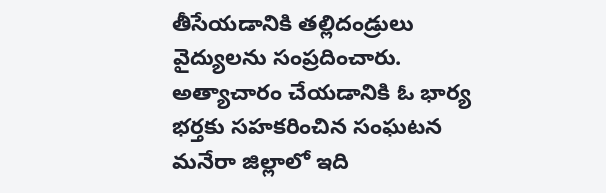తీసేయడానికి తల్లిదండ్రులు వైద్యులను సంప్రదించారు. అత్యాచారం చేయడానికి ఓ భార్య భర్తకు సహకరించిన సంఘటన మనేరా జిల్లాలో ఇది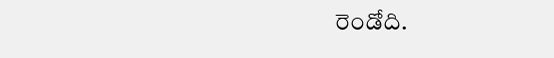రెండోది.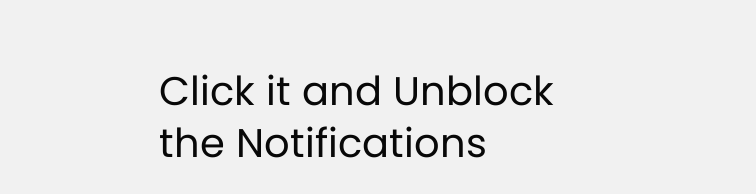Click it and Unblock the Notifications